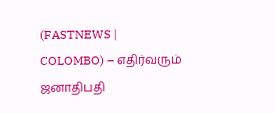(FASTNEWS | COLOMBO) – எதிர்வரும் ஜனாதிபதி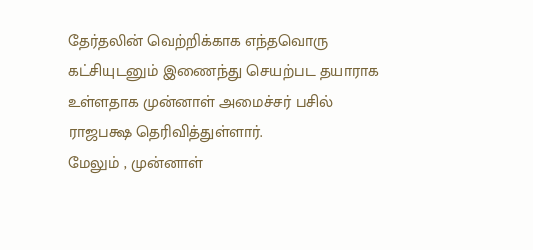தேர்தலின் வெற்றிக்காக எந்தவொரு கட்சியுடனும் இணைந்து செயற்பட தயாராக உள்ளதாக முன்னாள் அமைச்சர் பசில் ராஜபக்ஷ தெரிவித்துள்ளார்.
மேலும் , முன்னாள்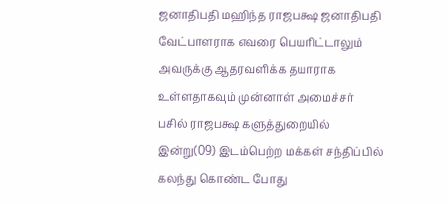ஜனாதிபதி மஹிந்த ராஜபக்ஷ ஜனாதிபதி வேட்பாளராக எவரை பெயரிட்டாலும் அவருக்கு ஆதரவளிக்க தயாராக உள்ளதாகவும் முன்னாள் அமைச்சர் பசில் ராஜபக்ஷ களுத்துறையில் இன்று(09) இடம்பெற்ற மக்கள் சந்திப்பில் கலந்து கொண்ட போது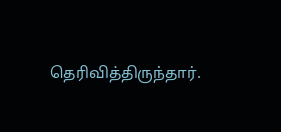தெரிவித்திருந்தார்.